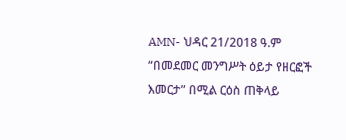AMN- ህዳር 21/2018 ዓ.ም
“በመደመር መንግሥት ዕይታ የዘርፎች እመርታ” በሚል ርዕስ ጠቅላይ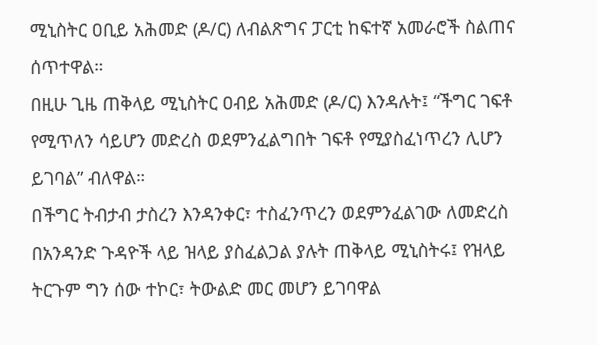ሚኒስትር ዐቢይ አሕመድ (ዶ/ር) ለብልጽግና ፓርቲ ከፍተኛ አመራሮች ስልጠና ሰጥተዋል።
በዚሁ ጊዜ ጠቅላይ ሚኒስትር ዐብይ አሕመድ (ዶ/ር) እንዳሉት፤ “ችግር ገፍቶ የሚጥለን ሳይሆን መድረስ ወደምንፈልግበት ገፍቶ የሚያስፈነጥረን ሊሆን ይገባል” ብለዋል።
በችግር ትብታብ ታስረን እንዳንቀር፣ ተስፈንጥረን ወደምንፈልገው ለመድረስ በአንዳንድ ጉዳዮች ላይ ዝላይ ያስፈልጋል ያሉት ጠቅላይ ሚኒስትሩ፤ የዝላይ ትርጉም ግን ሰው ተኮር፣ ትውልድ መር መሆን ይገባዋል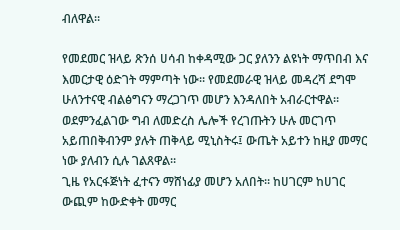ብለዋል።

የመደመር ዝላይ ጽንሰ ሀሳብ ከቀዳሚው ጋር ያለንን ልዩነት ማጥበብ እና እመርታዊ ዕድገት ማምጣት ነው። የመደመራዊ ዝላይ መዳረሻ ደግሞ ሁለንተናዊ ብልፅግናን ማረጋገጥ መሆን እንዳለበት አብራርተዋል።
ወደምንፈልገው ግብ ለመድረስ ሌሎች የረገጡትን ሁሉ መርገጥ አይጠበቅብንም ያሉት ጠቅላይ ሚኒስትሩ፤ ውጤት አይተን ከዚያ መማር ነው ያለብን ሲሉ ገልጸዋል።
ጊዜ የአርፋጅነት ፈተናን ማሸነፊያ መሆን አለበት። ከሀገርም ከሀገር ውጪም ከውድቀት መማር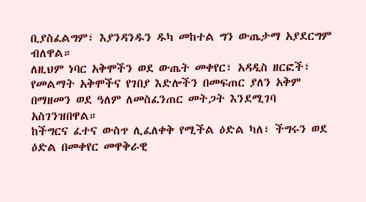ቢያስፈልግም፣ እያንዳንዱን ዱካ መከተል ግን ውጤታማ አያደርግም ብለዋል።
ለዚህም ነባር አቅሞችን ወደ ውጤት መቀየር፣ አዳዲስ ዘርፎች፣ የመልማት አቅሞችና የገበያ እድሎችን በመፍጠር ያለን አቅም በማዘመን ወደ ዓለም ለመስፈንጠር መትጋት እንደሚገባ አስገንዝበዋል።
ከችግርና ፈተና ውስጥ ሊፈለቀቅ የሚችል ዕድል ካለ፣ ችግሩን ወደ ዕድል በመቀየር መዋቅራዊ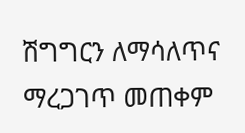ሽግግርን ለማሳለጥና ማረጋገጥ መጠቀም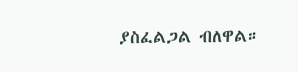ያስፈልጋል ብለዋል።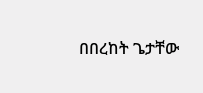በበረከት ጌታቸው